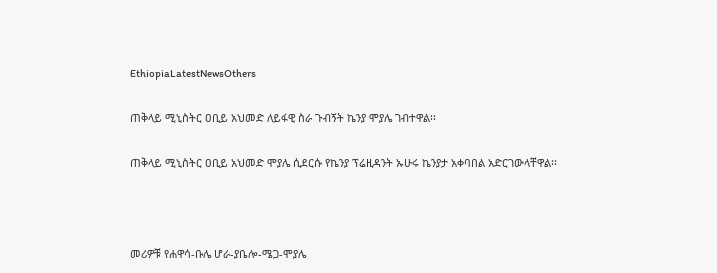EthiopiaLatestNewsOthers

ጠቅላይ ሚኒስትር ዐቢይ አህመድ ለይፋዊ ስራ ጉብኝት ኬንያ ሞያሌ ገብተዋል፡፡

ጠቅላይ ሚኒስትር ዐቢይ አህመድ ሞያሌ ሲደርሱ የኬንያ ፕሬዚዳንት ኡሁሩ ኬንያታ አቀባበል አድርገውላቸዋል፡፡



መሪዎቹ የሐዋሳ-ቡሌ ሆራ-ያቤሎ-ሜጋ-ሞያሌ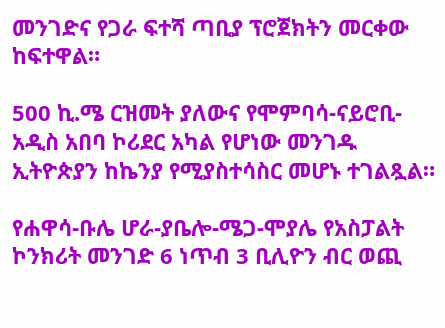መንገድና የጋራ ፍተሻ ጣቢያ ፕሮጀክትን መርቀው ከፍተዋል።

500 ኪ.ሜ ርዝመት ያለውና የሞምባሳ-ናይሮቢ-አዲስ አበባ ኮሪደር አካል የሆነው መንገዱ ኢትዮጵያን ከኬንያ የሚያስተሳስር መሆኑ ተገልጿል።

የሐዋሳ-ቡሌ ሆራ-ያቤሎ-ሜጋ-ሞያሌ የአስፓልት ኮንክሪት መንገድ 6 ነጥብ 3 ቢሊዮን ብር ወጪ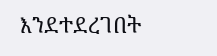እንደተደረገበት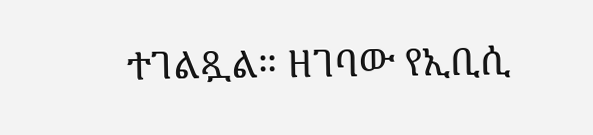ተገልጿል። ዘገባው የኢቢሲ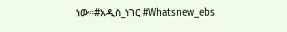ነው።#አዲስ_ነገር #Whatsnew_ebs